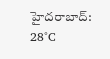హైదరాబాద్: 28°C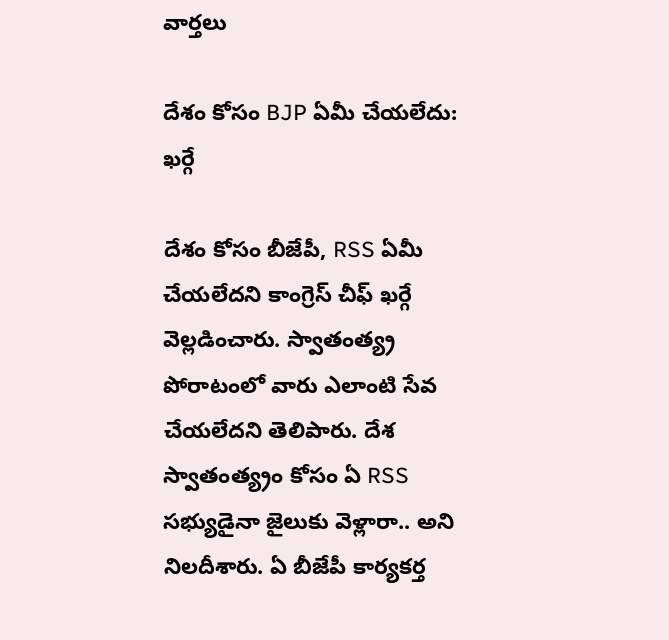వార్తలు

దేశం కోసం BJP ఏమీ చేయలేదు: ఖర్గే

దేశం కోసం బీజేపీ, RSS ఏమీ చేయలేదని కాంగ్రెస్ చీఫ్ ఖర్గే వెల్లడించారు. స్వాతంత్య్ర పోరాటంలో వారు ఎలాంటి సేవ చేయలేదని తెలిపారు. దేశ స్వాతంత్య్రం కోసం ఏ RSS సభ్యుడైనా జైలుకు వెళ్లారా.. అని నిలదీశారు. ఏ బీజేపీ కార్యకర్త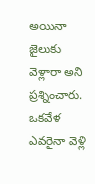అయినా జైలుకు వెళ్లారా అని ప్రశ్నించారు. ఒకవేళ ఎవరైనా వెళ్లి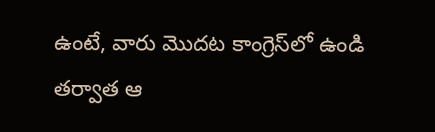ఉంటే, వారు మొదట కాంగ్రెస్‌లో ఉండి తర్వాత ఆ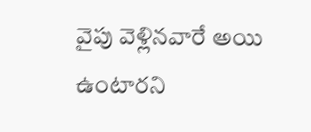వైపు వెళ్లినవారే అయి ఉంటారని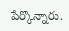పేర్కొన్నారు.